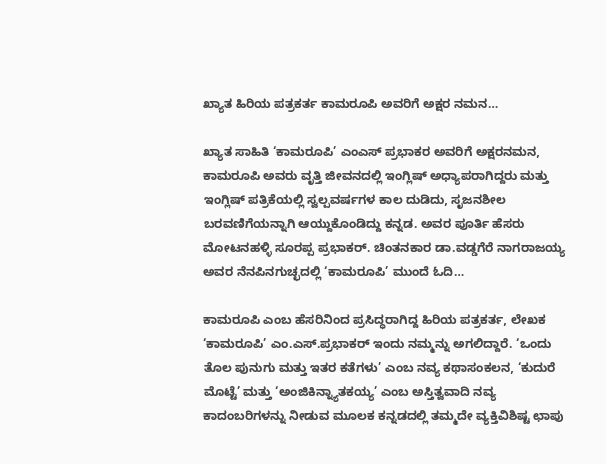ಖ್ಯಾತ ಹಿರಿಯ ಪತ್ರಕರ್ತ ಕಾಮರೂಪಿ ಅವರಿಗೆ ಅಕ್ಷರ ನಮನ…

ಖ್ಯಾತ ಸಾಹಿತಿ ‘ಕಾಮರೂಪಿ’ ಎಂಎಸ್ ಪ್ರಭಾಕರ ಅವರಿಗೆ ಅಕ್ಷರನಮನ, ಕಾಮರೂಪಿ ಅವರು ವೃತ್ತಿ ಜೀವನದಲ್ಲಿ ಇಂಗ್ಲಿಷ್ ಅಧ್ಯಾಪರಾಗಿದ್ದರು ಮತ್ತು ಇಂಗ್ಲಿಷ್ ಪತ್ರಿಕೆಯಲ್ಲಿ ಸ್ವಲ್ಪವರ್ಷಗಳ ಕಾಲ ದುಡಿದು, ಸೃಜನಶೀಲ ಬರವಣಿಗೆಯನ್ನಾಗಿ ಆಯ್ದುಕೊಂಡಿದ್ದು ಕನ್ನಡ. ಅವರ ಪೂರ್ತಿ ಹೆಸರು ಮೋಟನಹಳ್ಳಿ ಸೂರಪ್ಪ ಪ್ರಭಾಕರ್. ಚಿಂತನಕಾರ ಡಾ.ವಡ್ಡಗೆರೆ ನಾಗರಾಜಯ್ಯ ಅವರ ನೆನಪಿನಗುಚ್ಛದಲ್ಲಿ ‘ಕಾಮರೂಪಿ’ ಮುಂದೆ ಓದಿ…

ಕಾಮರೂಪಿ ಎಂಬ ಹೆಸರಿನಿಂದ ಪ್ರಸಿದ್ಧರಾಗಿದ್ದ ಹಿರಿಯ ಪತ್ರಕರ್ತ, ಲೇಖಕ ‘ಕಾಮರೂಪಿ’ ಎಂ.ಎಸ್.ಪ್ರಭಾಕರ್ ಇಂದು ನಮ್ಮನ್ನು ಅಗಲಿದ್ದಾರೆ. ‘ಒಂದು ತೊಲ ಪುನುಗು ಮತ್ತು ಇತರ ಕತೆಗಳು’ ಎಂಬ ನವ್ಯ ಕಥಾಸಂಕಲನ, ‘ಕುದುರೆ ಮೊಟ್ಟೆ’ ಮತ್ತು ‘ಅಂಜಿಕಿನ್ನ್ಯಾತಕಯ್ಯ’ ಎಂಬ ಅಸ್ತಿತ್ವವಾದಿ ನವ್ಯ ಕಾದಂಬರಿಗಳನ್ನು ನೀಡುವ ಮೂಲಕ ಕನ್ನಡದಲ್ಲಿ ತಮ್ಮದೇ ವ್ಯಕ್ತಿವಿಶಿಷ್ಟ ಛಾಪು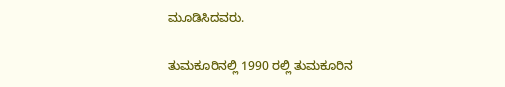ಮೂಡಿಸಿದವರು.

ತುಮಕೂರಿನಲ್ಲಿ 1990 ರಲ್ಲಿ ತುಮಕೂರಿನ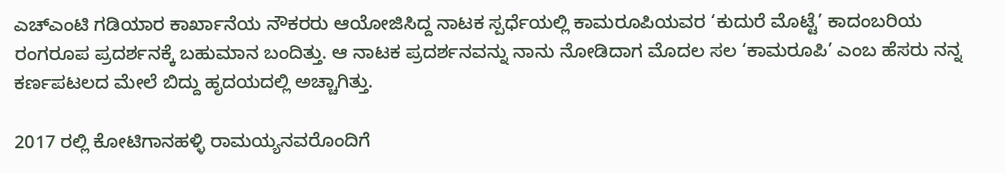ಎಚ್ಎಂಟಿ ಗಡಿಯಾರ ಕಾರ್ಖಾನೆಯ ನೌಕರರು ಆಯೋಜಿಸಿದ್ದ ನಾಟಕ ಸ್ಪರ್ಧೆಯಲ್ಲಿ ಕಾಮರೂಪಿಯವರ ‘ಕುದುರೆ ಮೊಟ್ಟೆ’ ಕಾದಂಬರಿಯ ರಂಗರೂಪ ಪ್ರದರ್ಶನಕ್ಕೆ ಬಹುಮಾನ ಬಂದಿತ್ತು. ಆ ನಾಟಕ ಪ್ರದರ್ಶನವನ್ನು ನಾನು ನೋಡಿದಾಗ ಮೊದಲ ಸಲ ‘ಕಾಮರೂಪಿ’ ಎಂಬ ಹೆಸರು ನನ್ನ ಕರ್ಣಪಟಲದ ಮೇಲೆ ಬಿದ್ದು ಹೃದಯದಲ್ಲಿ ಅಚ್ಚಾಗಿತ್ತು.

2017 ರಲ್ಲಿ ಕೋಟಿಗಾನಹಳ್ಳಿ ರಾಮಯ್ಯನವರೊಂದಿಗೆ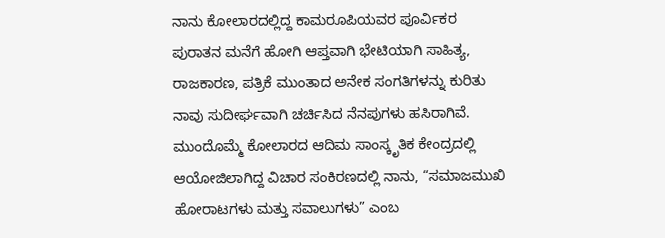ನಾನು ಕೋಲಾರದಲ್ಲಿದ್ದ ಕಾಮರೂಪಿಯವರ ಪೂರ್ವಿಕರ ಪುರಾತನ ಮನೆಗೆ ಹೋಗಿ ಆಪ್ತವಾಗಿ ಭೇಟಿಯಾಗಿ ಸಾಹಿತ್ಯ, ರಾಜಕಾರಣ, ಪತ್ರಿಕೆ ಮುಂತಾದ ಅನೇಕ ಸಂಗತಿಗಳನ್ನು ಕುರಿತು ನಾವು ಸುದೀರ್ಘವಾಗಿ ಚರ್ಚಿಸಿದ ನೆನಪುಗಳು ಹಸಿರಾಗಿವೆ. ಮುಂದೊಮ್ಮೆ ಕೋಲಾರದ ಆದಿಮ‌ ಸಾಂಸ್ಕೃತಿಕ ಕೇಂದ್ರದಲ್ಲಿ ಆಯೋಜಿಲಾಗಿದ್ದ ವಿಚಾರ ಸಂಕಿರಣದಲ್ಲಿ ನಾನು, “ಸಮಾಜಮುಖಿ ಹೋರಾಟಗಳು ಮತ್ತು ಸವಾಲುಗಳು” ಎಂಬ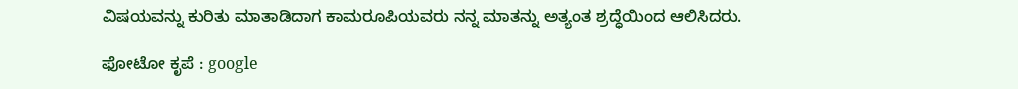ವಿಷಯವನ್ನು ಕುರಿತು ಮಾತಾಡಿದಾಗ ಕಾಮರೂಪಿಯವರು ನನ್ನ ಮಾತನ್ನು ಅತ್ಯಂತ ಶ್ರದ್ಧೆಯಿಂದ ಆಲಿಸಿದರು.

ಫೋಟೋ ಕೃಪೆ : google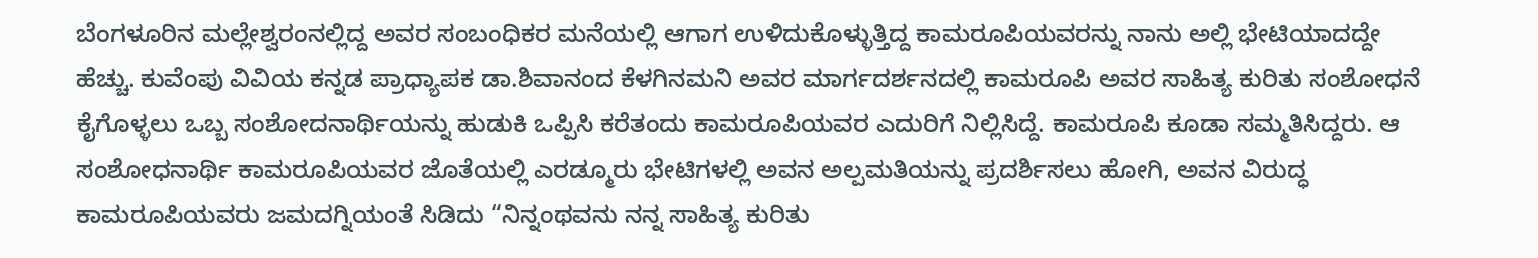ಬೆಂಗಳೂರಿನ ಮಲ್ಲೇಶ್ವರಂನಲ್ಲಿದ್ದ ಅವರ ಸಂಬಂಧಿಕರ ಮನೆಯಲ್ಲಿ ಆಗಾಗ ಉಳಿದುಕೊಳ್ಳುತ್ತಿದ್ದ ಕಾಮರೂಪಿಯವರನ್ನು ನಾನು ಅಲ್ಲಿ ಭೇಟಿಯಾದದ್ದೇ ಹೆಚ್ಚು. ಕುವೆಂಪು ವಿವಿಯ ಕನ್ನಡ ಪ್ರಾಧ್ಯಾಪಕ ಡಾ.ಶಿವಾನಂದ ಕೆಳಗಿನಮನಿ ಅವರ ಮಾರ್ಗದರ್ಶನದಲ್ಲಿ ಕಾಮರೂಪಿ ಅವರ ಸಾಹಿತ್ಯ ಕುರಿತು ಸಂಶೋಧನೆ ಕೈಗೊಳ್ಳಲು ಒಬ್ಬ ಸಂಶೋದನಾರ್ಥಿಯನ್ನು ಹುಡುಕಿ ಒಪ್ಪಿಸಿ ಕರೆತಂದು ಕಾಮರೂಪಿಯವರ ಎದುರಿಗೆ ನಿಲ್ಲಿಸಿದ್ದೆ. ಕಾಮರೂಪಿ ಕೂಡಾ ಸಮ್ಮತಿಸಿದ್ದರು. ಆ ಸಂಶೋಧನಾರ್ಥಿ ಕಾಮರೂಪಿಯವರ ಜೊತೆಯಲ್ಲಿ ಎರಡ್ಮೂರು ಭೇಟಿಗಳಲ್ಲಿ ಅವನ ಅಲ್ಪಮತಿಯನ್ನು ಪ್ರದರ್ಶಿಸಲು ಹೋಗಿ, ಅವನ ವಿರುದ್ಧ ಕಾಮರೂಪಿಯವರು ಜಮದಗ್ನಿಯಂತೆ ಸಿಡಿದು “ನಿನ್ನಂಥವನು ನನ್ನ ಸಾಹಿತ್ಯ ಕುರಿತು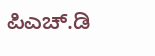ಪಿಎಚ್.ಡಿ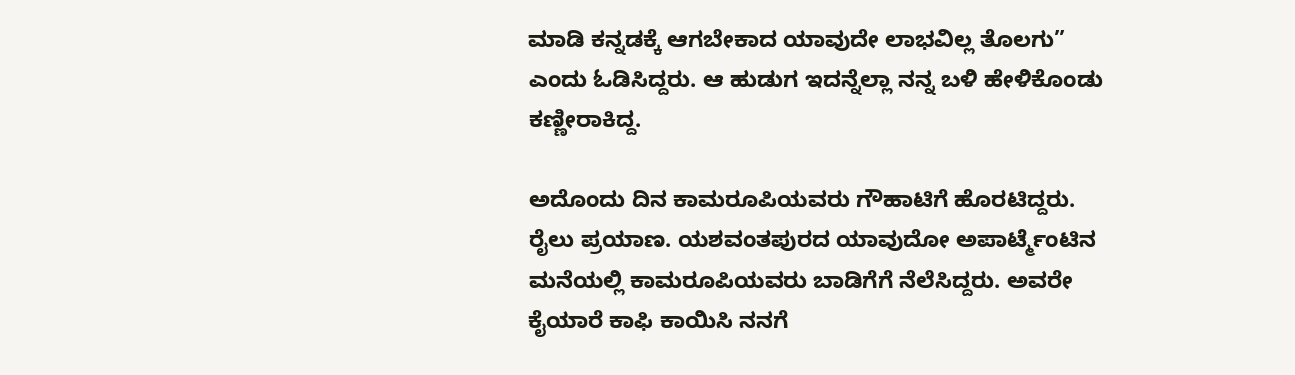ಮಾಡಿ ಕನ್ನಡಕ್ಕೆ ಆಗಬೇಕಾದ ಯಾವುದೇ ಲಾಭವಿಲ್ಲ ತೊಲಗು” ಎಂದು ಓಡಿಸಿದ್ದರು. ಆ ಹುಡುಗ ಇದನ್ನೆಲ್ಲಾ ನನ್ನ ಬಳಿ ಹೇಳಿಕೊಂಡು ಕಣ್ಣೀರಾಕಿದ್ದ.

ಅದೊಂದು ದಿನ ಕಾಮರೂಪಿಯವರು ಗೌಹಾಟಿಗೆ ಹೊರಟಿದ್ದರು. ರೈಲು ಪ್ರಯಾಣ. ಯಶವಂತಪುರದ ಯಾವುದೋ ಅಪಾರ್ಟ್ಮೆಂಟಿನ ಮನೆಯಲ್ಲಿ ಕಾಮರೂಪಿಯವರು ಬಾಡಿಗೆಗೆ ನೆಲೆಸಿದ್ದರು. ಅವರೇ ಕೈಯಾರೆ ಕಾಫಿ ಕಾಯಿಸಿ ನನಗೆ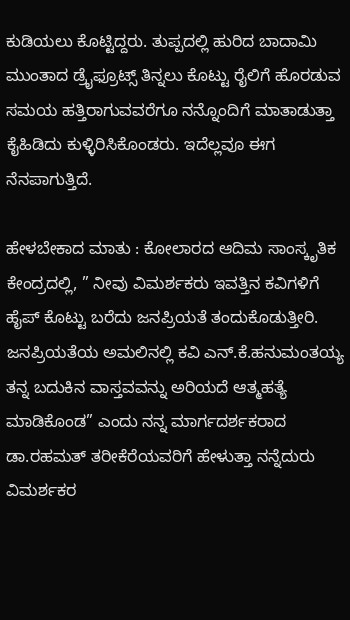ಕುಡಿಯಲು ಕೊಟ್ಟಿದ್ದರು. ತುಪ್ಪದಲ್ಲಿ ಹುರಿದ ಬಾದಾಮಿ ಮುಂತಾದ ಡ್ರೈಫ್ರೂಟ್ಸ್ ತಿನ್ನಲು ಕೊಟ್ಟು ರೈಲಿಗೆ ಹೊರಡುವ ಸಮಯ ಹತ್ತಿರಾಗುವವರೆಗೂ ನನ್ನೊಂದಿಗೆ ಮಾತಾಡುತ್ತಾ ಕೈಹಿಡಿದು ಕುಳ್ಳಿರಿಸಿಕೊಂಡರು. ಇದೆಲ್ಲವೂ ಈಗ ನೆನಪಾಗುತ್ತಿದೆ.

ಹೇಳಬೇಕಾದ ಮಾತು : ಕೋಲಾರದ ಆದಿಮ ಸಾಂಸ್ಕೃತಿಕ ಕೇಂದ್ರದಲ್ಲಿ, ” ನೀವು ವಿಮರ್ಶಕರು ಇವತ್ತಿನ ಕವಿಗಳಿಗೆ ಹೈಪ್ ಕೊಟ್ಟು ಬರೆದು ಜನಪ್ರಿಯತೆ ತಂದುಕೊಡುತ್ತೀರಿ. ಜನಪ್ರಿಯತೆಯ ಅಮಲಿನಲ್ಲಿ ಕವಿ ಎನ್.ಕೆ.ಹನುಮಂತಯ್ಯ ತನ್ನ ಬದುಕಿನ ವಾಸ್ತವವನ್ನು ಅರಿಯದೆ ಆತ್ಮಹತ್ಯೆ ಮಾಡಿಕೊಂಡ” ಎಂದು ನನ್ನ ಮಾರ್ಗದರ್ಶಕರಾದ ಡಾ.ರಹಮತ್ ತರೀಕೆರೆಯವರಿಗೆ ಹೇಳುತ್ತಾ ನನ್ನೆದುರು ವಿಮರ್ಶಕರ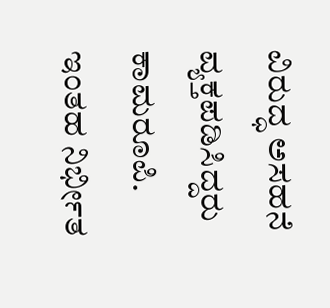ವಿರುದ್ಧ ಅಸಹನೆ ವ್ಯಕ್ತಪಡಿಸಿದ್ದರು ಕಾಮರೂಪಿ. ಇಂತಹ ನಿರ್ಭೀತ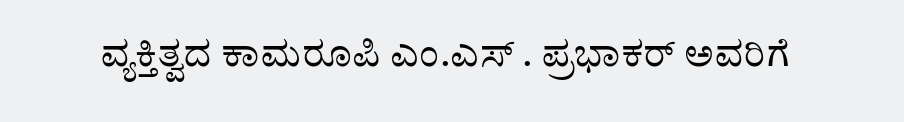ವ್ಯಕ್ತಿತ್ವದ ಕಾಮರೂಪಿ ಎಂ.ಎಸ್ . ಪ್ರಭಾಕರ್ ಅವರಿಗೆ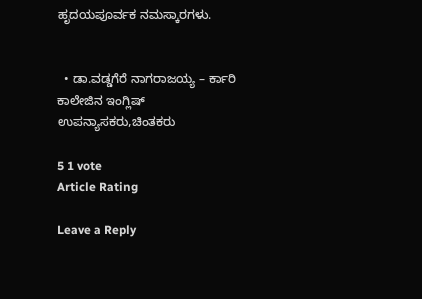ಹೃದಯಪೂರ್ವಕ ನಮಸ್ಕಾರಗಳು.


  • ಡಾ.ವಡ್ಡಗೆರೆ ನಾಗರಾಜಯ್ಯ – ರ್ಕಾರಿ ಕಾಲೇಜಿನ ಇಂಗ್ಲಿಷ್ ಉಪನ್ಯಾಸಕರು,ಚಿಂತಕರು

5 1 vote
Article Rating

Leave a Reply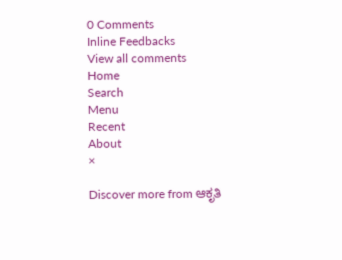0 Comments
Inline Feedbacks
View all comments
Home
Search
Menu
Recent
About
×

Discover more from ಆಕೃತಿ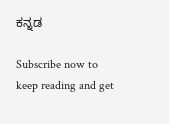ಕನ್ನಡ

Subscribe now to keep reading and get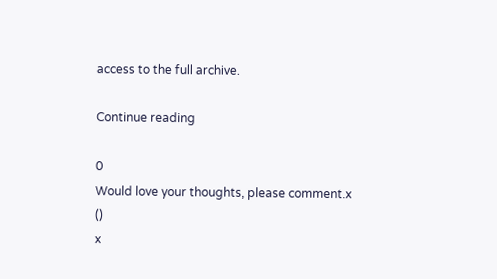access to the full archive.

Continue reading

0
Would love your thoughts, please comment.x
()
x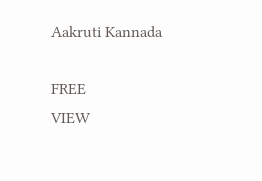Aakruti Kannada

FREE
VIEW